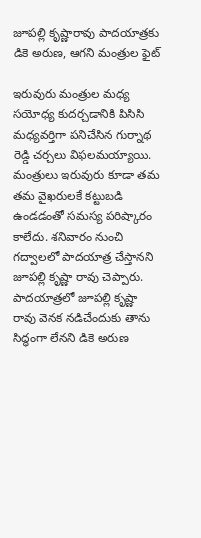జూపల్లి కృష్ణారావు పాదయాత్రకు డికె అరుణ, ఆగని మంత్రుల ఫైట్

ఇరువురు మంత్రుల మధ్య సయోధ్య కుదర్చడానికి పిసిసి మధ్యవర్తిగా పనిచేసిన గుర్నాథ రెడ్డి చర్చలు విఫలమయ్యాయి. మంత్రులు ఇరువురు కూడా తమ తమ వైఖరులకే కట్టుబడి ఉండడంతో సమస్య పరిష్కారం కాలేదు. శనివారం నుంచి గద్వాలలో పాదయాత్ర చేస్తానని జూపల్లి కృష్ణా రావు చెప్పారు. పాదయాత్రలో జూపల్లి కృష్ణా రావు వెనక నడిచేందుకు తాను సిద్ధంగా లేనని డికె అరుణ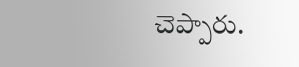చెప్పారు.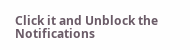Click it and Unblock the Notifications